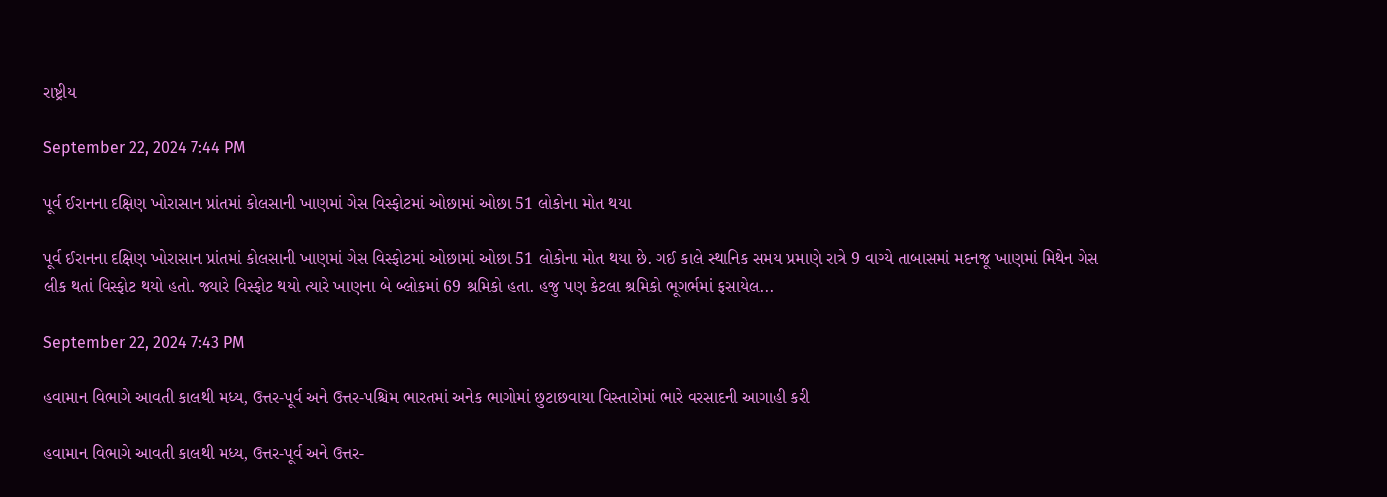રાષ્ટ્રીય

September 22, 2024 7:44 PM

પૂર્વ ઈરાનના દક્ષિણ ખોરાસાન પ્રાંતમાં કોલસાની ખાણમાં ગેસ વિસ્ફોટમાં ઓછામાં ઓછા 51 લોકોના મોત થયા

પૂર્વ ઈરાનના દક્ષિણ ખોરાસાન પ્રાંતમાં કોલસાની ખાણમાં ગેસ વિસ્ફોટમાં ઓછામાં ઓછા 51 લોકોના મોત થયા છે. ગઈ કાલે સ્થાનિક સમય પ્રમાણે રાત્રે 9 વાગ્યે તાબાસમાં મદનજૂ ખાણમાં મિથેન ગેસ લીક થતાં વિસ્ફોટ થયો હતો. જ્યારે વિસ્ફોટ થયો ત્યારે ખાણના બે બ્લોકમાં 69 શ્રમિકો હતા. હજુ પણ કેટલા શ્રમિકો ભૂગર્ભમાં ફસાયેલ...

September 22, 2024 7:43 PM

હવામાન વિભાગે આવતી કાલથી મધ્ય, ઉત્તર-પૂર્વ અને ઉત્તર-પશ્ચિમ ભારતમાં અનેક ભાગોમાં છુટાછવાયા વિસ્તારોમાં ભારે વરસાદની આગાહી કરી

હવામાન વિભાગે આવતી કાલથી મધ્ય, ઉત્તર-પૂર્વ અને ઉત્તર-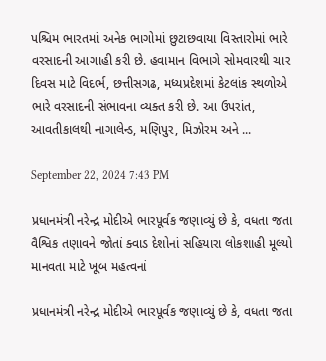પશ્ચિમ ભારતમાં અનેક ભાગોમાં છુટાછવાયા વિસ્તારોમાં ભારે વરસાદની આગાહી કરી છે. હવામાન વિભાગે સોમવારથી ચાર દિવસ માટે વિદર્ભ, છત્તીસગઢ, મધ્યપ્રદેશમાં કેટલાંક સ્થળોએ ભારે વરસાદની સંભાવના વ્યક્ત કરી છે. આ ઉપરાંત, આવતીકાલથી નાગાલેન્ડ, મણિપુર, મિઝોરમ અને ...

September 22, 2024 7:43 PM

પ્રધાનમંત્રી નરેન્દ્ર મોદીએ ભારપૂર્વક જણાવ્યું છે કે, વધતા જતા વૈશ્વિક તણાવને જોતાં ક્વાડ દેશોનાં સહિયારા લોકશાહી મૂલ્યો માનવતા માટે ખૂબ મહત્વનાં

પ્રધાનમંત્રી નરેન્દ્ર મોદીએ ભારપૂર્વક જણાવ્યું છે કે, વધતા જતા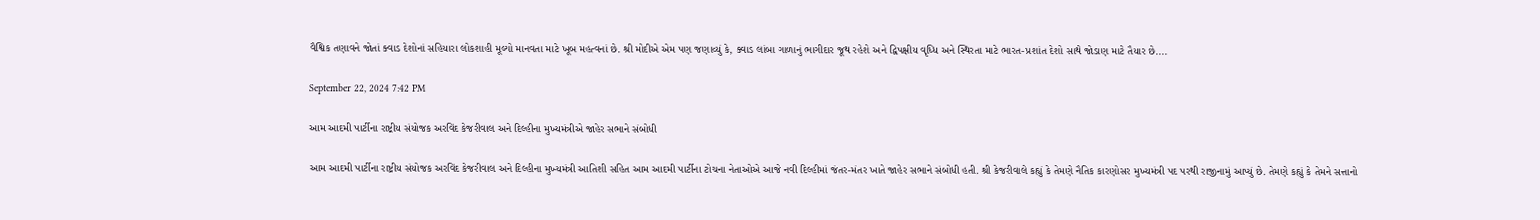વૈશ્વિક તણાવને જોતાં ક્વાડ દેશોનાં સહિયારા લોકશાહી મૂલ્યો માનવતા માટે ખૂબ મહત્વનાં છે. શ્રી મોદીએ એમ પણ જણાવ્યું કે, ક્વાડ લાંબા ગાળાનું ભાગીદાર જૂથ રહેશે અને દ્વિપક્ષીય વૃધ્ધિ અને સ્થિરતા માટે ભારત-પ્રશાંત દેશો સાથે જોડાણ માટે તૈયાર છે....

September 22, 2024 7:42 PM

આમ આદમી પાર્ટીના રાષ્ટ્રીય સંયોજક અરવિંદ કેજરીવાલ અને દિલ્હીના મુખ્યમંત્રીએ જાહેર સભાને સંબોધી

આમ આદમી પાર્ટીના રાષ્ટ્રીય સંયોજક અરવિંદ કેજરીવાલ અને દિલ્હીના મુખ્યમંત્રી આતિશી સહિત આમ આદમી પાર્ટીના ટોચના નેતાઓએ આજે નવી દિલ્હીમાં જંતર-મંતર ખાતે જાહેર સભાને સંબોધી હતી. શ્રી કેજરીવાલે કહ્યું કે તેમણે નૈતિક કારણોસર મુખ્યમંત્રી પદ પરથી રાજીનામું આપ્યું છે. તેમણે કહ્યું કે તેમને સત્તાનો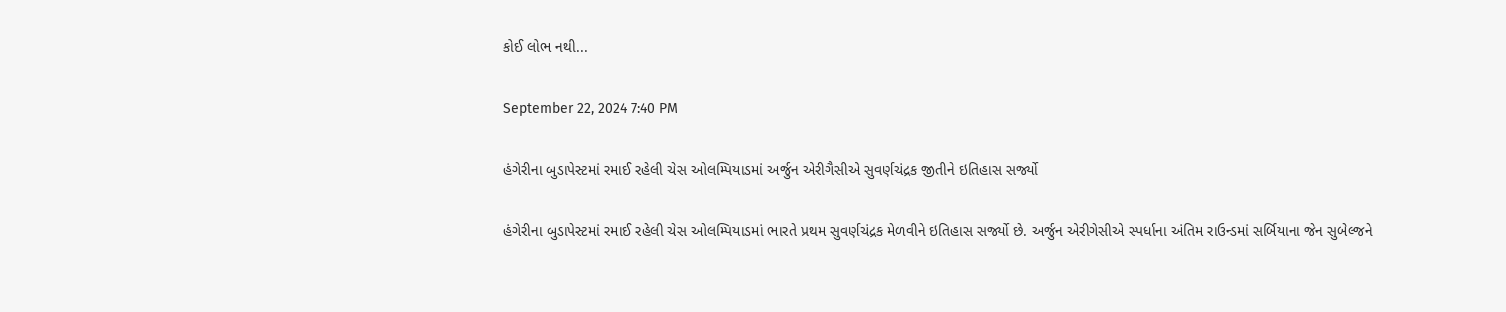કોઈ લોભ નથી...

September 22, 2024 7:40 PM

હંગેરીના બુડાપેસ્ટમાં રમાઈ રહેલી ચેસ ઓલમ્પિયાડમાં અર્જુન એરીગૈસીએ સુવર્ણચંદ્રક જીતીને ઇતિહાસ સર્જ્યો

હંગેરીના બુડાપેસ્ટમાં રમાઈ રહેલી ચેસ ઓલમ્પિયાડમાં ભારતે પ્રથમ સુવર્ણચંદ્રક મેળવીને ઇતિહાસ સર્જ્યો છે. અર્જુન એરીગેસીએ સ્પર્ધાના અંતિમ રાઉન્ડમાં સર્બિયાના જેન સુબેલ્જને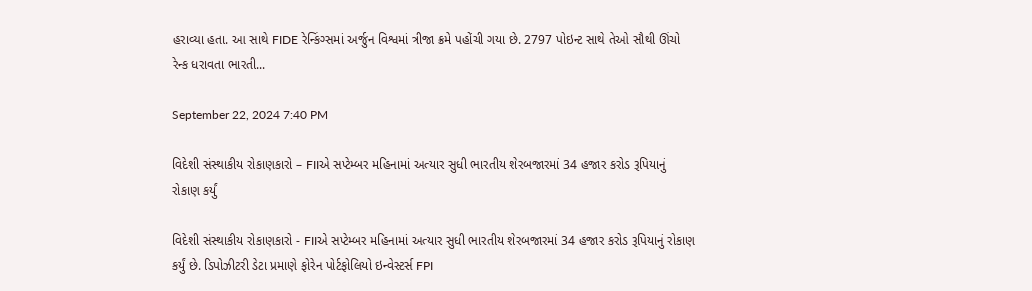હરાવ્યા હતા. આ સાથે FIDE રેન્કિંગ્સમાં અર્જુન વિશ્વમાં ત્રીજા ક્રમે પહોંચી ગયા છે. 2797 પોઇન્ટ સાથે તેઓ સૌથી ઊંચો રેન્ક ધરાવતા ભારતી...

September 22, 2024 7:40 PM

વિદેશી સંસ્થાકીય રોકાણકારો – FIIએ સપ્ટેમ્બર મહિનામાં અત્યાર સુધી ભારતીય શેરબજારમાં 34 હજાર કરોડ રૂપિયાનું રોકાણ કર્યું

વિદેશી સંસ્થાકીય રોકાણકારો - FIIએ સપ્ટેમ્બર મહિનામાં અત્યાર સુધી ભારતીય શેરબજારમાં 34 હજાર કરોડ રૂપિયાનું રોકાણ કર્યું છે. ડિપોઝીટરી ડેટા પ્રમાણે ફોરેન પોર્ટફોલિયો ઇન્વેસ્ટર્સ FPI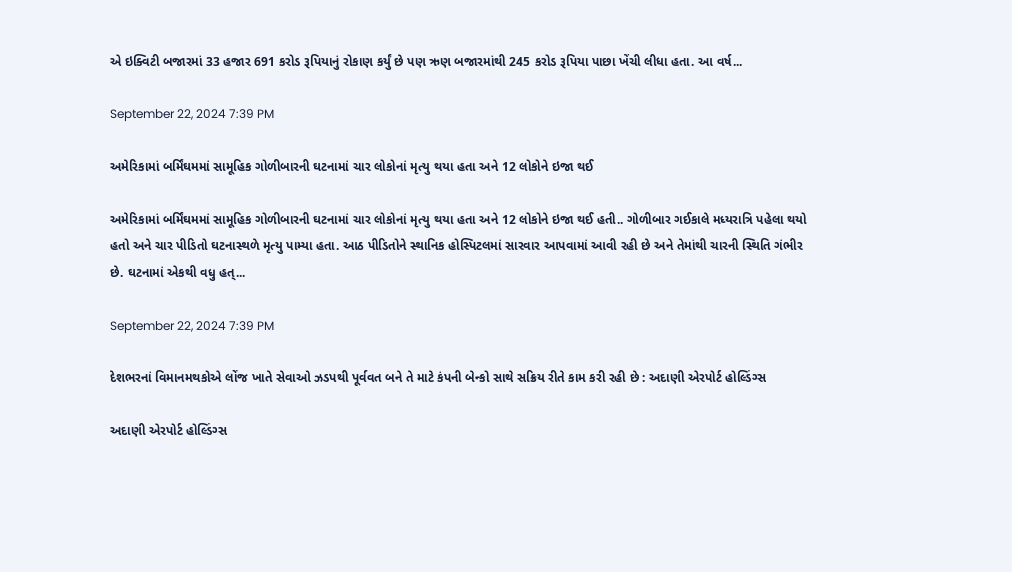એ ઇક્વિટી બજારમાં 33 હજાર 691 કરોડ રૂપિયાનું રોકાણ કર્યું છે પણ ઋણ બજારમાંથી 245 કરોડ રૂપિયા પાછા ખેંચી લીધા હતા. આ વર્ષ...

September 22, 2024 7:39 PM

અમેરિકામાં બર્મિંઘમમાં સામૂહિક ગોળીબારની ઘટનામાં ચાર લોકોનાં મૃત્યુ થયા હતા અને 12 લોકોને ઇજા થઈ

અમેરિકામાં બર્મિંઘમમાં સામૂહિક ગોળીબારની ઘટનામાં ચાર લોકોનાં મૃત્યુ થયા હતા અને 12 લોકોને ઇજા થઈ હતી.. ગોળીબાર ગઈકાલે મધ્યરાત્રિ પહેલા થયો હતો અને ચાર પીડિતો ઘટનાસ્થળે મૃત્યુ પામ્યા હતા. આઠ પીડિતોને સ્થાનિક હોસ્પિટલમાં સારવાર આપવામાં આવી રહી છે અને તેમાંથી ચારની સ્થિતિ ગંભીર છે. ઘટનામાં એકથી વધુ હત્...

September 22, 2024 7:39 PM

દેશભરનાં વિમાનમથકોએ લોંજ ખાતે સેવાઓ ઝડપથી પૂર્વવત બને તે માટે કંપની બેન્કો સાથે સક્રિય રીતે કામ કરી રહી છે : અદાણી એરપોર્ટ હોલ્ડિંગ્સ

અદાણી એરપોર્ટ હોલ્ડિંગ્સ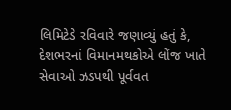લિમિટેડે રવિવારે જણાવ્યું હતું કે, દેશભરનાં વિમાનમથકોએ લોંજ ખાતે સેવાઓ ઝડપથી પૂર્વવત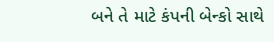બને તે માટે કંપની બેન્કો સાથે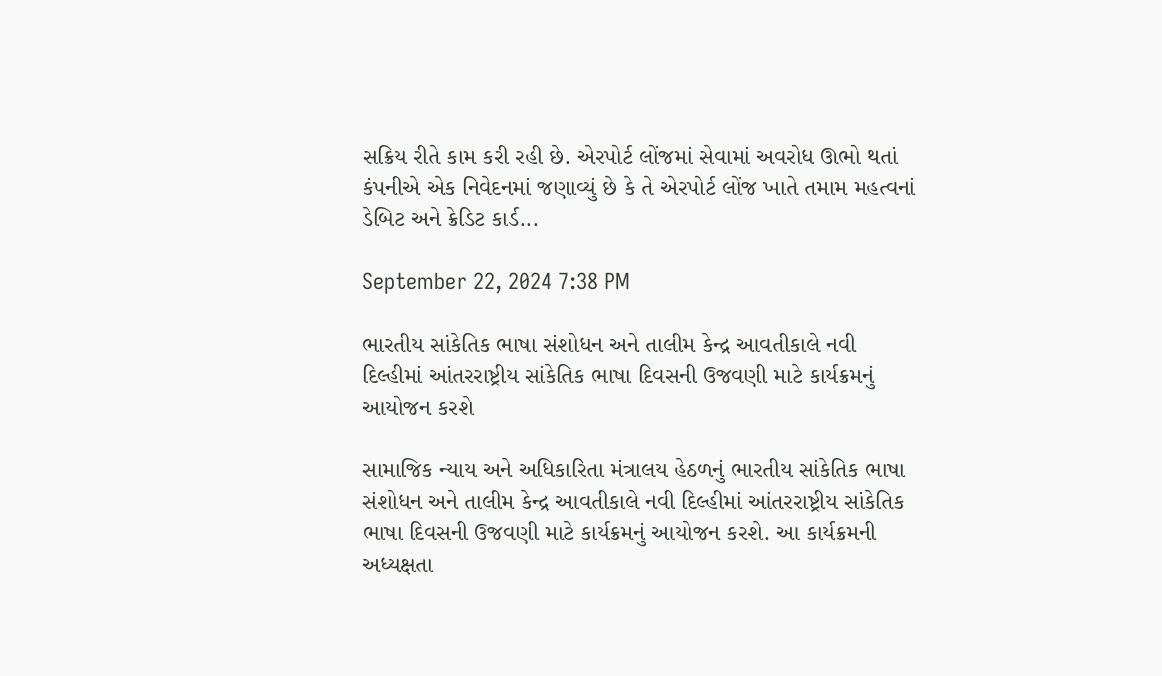સક્રિય રીતે કામ કરી રહી છે. એરપોર્ટ લોંજમાં સેવામાં અવરોધ ઊભો થતાં કંપનીએ એક નિવેદનમાં જણાવ્યું છે કે તે એરપોર્ટ લોંજ ખાતે તમામ મહત્વનાં ડેબિટ અને ક્રેડિટ કાર્ડ...

September 22, 2024 7:38 PM

ભારતીય સાંકેતિક ભાષા સંશોધન અને તાલીમ કેન્દ્ર આવતીકાલે નવી દિલ્હીમાં આંતરરાષ્ટ્રીય સાંકેતિક ભાષા દિવસની ઉજવણી માટે કાર્યક્રમનું આયોજન કરશે

સામાજિક ન્યાય અને અધિકારિતા મંત્રાલય હેઠળનું ભારતીય સાંકેતિક ભાષા સંશોધન અને તાલીમ કેન્દ્ર આવતીકાલે નવી દિલ્હીમાં આંતરરાષ્ટ્રીય સાંકેતિક ભાષા દિવસની ઉજવણી માટે કાર્યક્રમનું આયોજન કરશે. આ કાર્યક્રમની અધ્યક્ષતા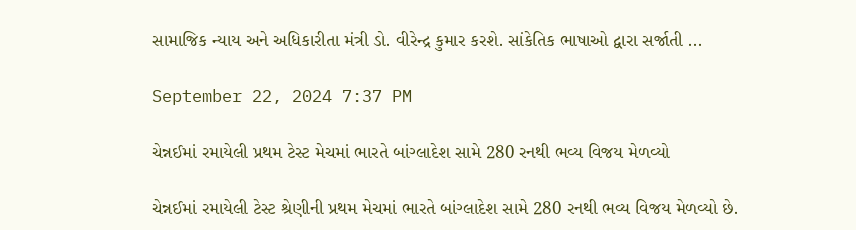સામાજિક ન્યાય અને અધિકારીતા મંત્રી ડો. વીરેન્દ્ર કુમાર કરશે. સાંકેતિક ભાષાઓ દ્વારા સર્જાતી ...

September 22, 2024 7:37 PM

ચેન્નઈમાં રમાયેલી પ્રથમ ટેસ્ટ મેચમાં ભારતે બાંગ્લાદેશ સામે 280 રનથી ભવ્ય વિજય મેળવ્યો

ચેન્નઈમાં રમાયેલી ટેસ્ટ શ્રેણીની પ્રથમ મેચમાં ભારતે બાંગ્લાદેશ સામે 280 રનથી ભવ્ય વિજય મેળવ્યો છે.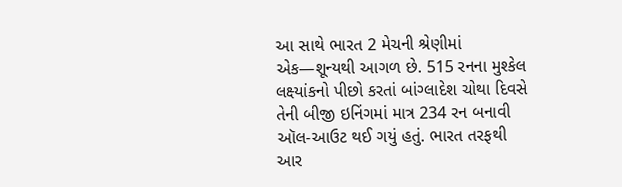આ સાથે ભારત 2 મેચની શ્રેણીમાં એક—શૂન્યથી આગળ છે. 515 રનના મુશ્કેલ લક્ષ્યાંકનો પીછો કરતાં બાંગ્લાદેશ ચોથા દિવસે તેની બીજી ઇનિંગમાં માત્ર 234 રન બનાવી ઑલ-આઉટ થઈ ગયું હતું. ભારત તરફથી આર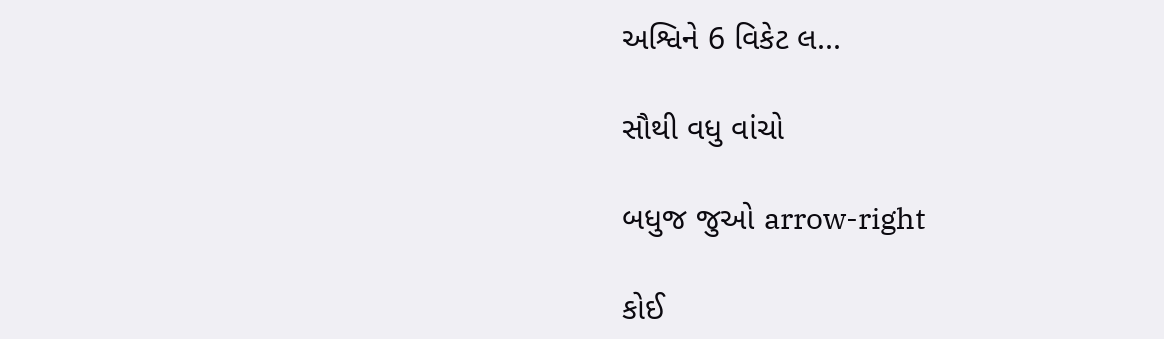અશ્વિને 6 વિકેટ લ...

સૌથી વધુ વાંચો

બધુજ જુઓ arrow-right

કોઈ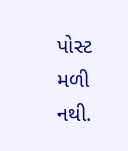પોસ્ટ મળી નથી.